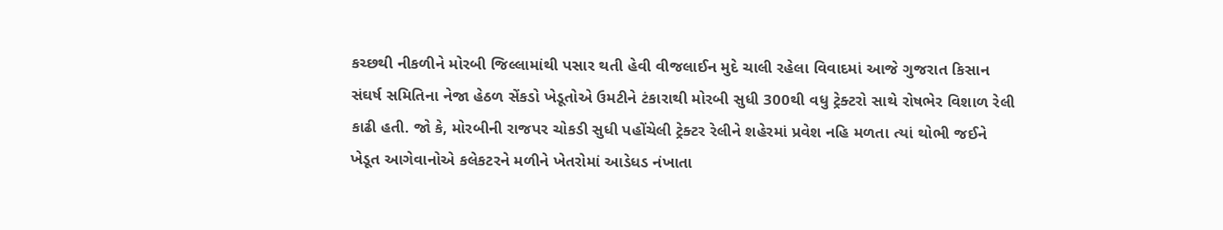કચ્છથી નીકળીને મોરબી જિલ્લામાંથી પસાર થતી હેવી વીજલાઈન મુદે ચાલી રહેલા વિવાદમાં આજે ગુજરાત કિસાન સંઘર્ષ સમિતિના નેજા હેઠળ સેંકડો ખેડૂતોએ ઉમટીને ટંકારાથી મોરબી સુધી 300થી વધુ ટ્રેક્ટરો સાથે રોષભેર વિશાળ રેલી કાઢી હતી. જો કે, મોરબીની રાજપર ચોકડી સુધી પહોંચેલી ટ્રેક્ટર રેલીને શહેરમાં પ્રવેશ નહિ મળતા ત્યાં થોભી જઈને ખેડૂત આગેવાનોએ કલેકટરને મળીને ખેતરોમાં આડેધડ નંખાતા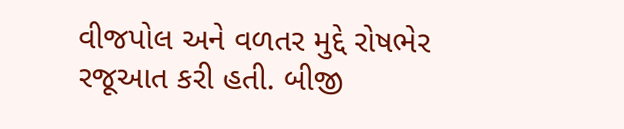વીજપોલ અને વળતર મુદ્દે રોષભેર રજૂઆત કરી હતી. બીજી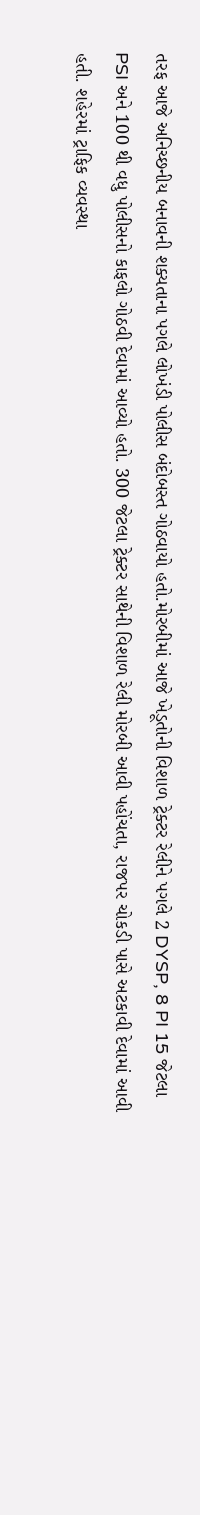તરફ આજે અનિચ્છનીય બનાવની શક્યતાના પગલે લોખંડી પોલીસ બંદોબસ્ત ગોઠવાયો હતો.મોરબીમાં આજે ખેડૂતોની વિશાળ ટ્રેક્ટર રેલીને પગલે 2 DYSP, 8 PI 15 જેટલા PSI અને 100 થી વધુ પોલીસનો કાફલો ગોઠવી દેવામાં આવ્યો હતો. 300 જેટલા ટ્રેક્ટર સાથેની વિશાળ રેલી મોરબી આવી પહોંચતા, રાજપર ચોકડી પાસે અટકાવી દેવામાં આવી હતી. શહેરમાં ટ્રાફિક વ્યવસ્થા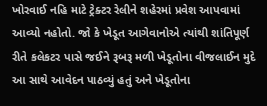ખોરવાઈ નહિ માટે ટ્રેક્ટર રેલીને શહેરમાં પ્રવેશ આપવામાં આવ્યો નહોતો. જો કે ખેડૂત આગેવાનોએ ત્યાંથી શાંતિપૂર્ણ રીતે કલેકટર પાસે જઈને રૂબરૂ મળી ખેડૂતોના વીજલાઈન મુદે આ સાથે આવેદન પાઠવ્યું હતું અને ખેડૂતોના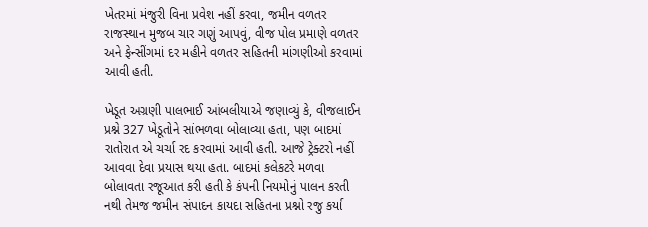ખેતરમાં મંજુરી વિના પ્રવેશ નહીં કરવા, જમીન વળતર રાજસ્થાન મુજબ ચાર ગણું આપવું, વીજ પોલ પ્રમાણે વળતર અને ફેન્સીંગમાં દર મહીને વળતર સહિતની માંગણીઓ કરવામાં આવી હતી.

ખેડૂત અગ્રણી પાલભાઈ આંબલીયાએ જણાવ્યું કે, વીજલાઈન પ્રશ્ને 327 ખેડૂતોને સાંભળવા બોલાવ્યા હતા, પણ બાદમાં રાતોરાત એ ચર્ચા રદ કરવામાં આવી હતી. આજે ટ્રેક્ટરો નહીં આવવા દેવા પ્રયાસ થયા હતા. બાદમાં કલેકટરે મળવા બોલાવતા રજૂઆત કરી હતી કે કંપની નિયમોનું પાલન કરતી નથી તેમજ જમીન સંપાદન કાયદા સહિતના પ્રશ્નો રજુ કર્યા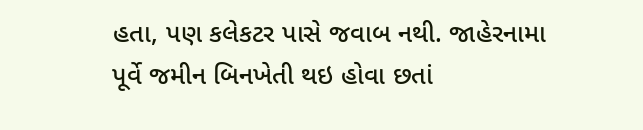હતા, પણ કલેકટર પાસે જવાબ નથી. જાહેરનામા પૂર્વે જમીન બિનખેતી થઇ હોવા છતાં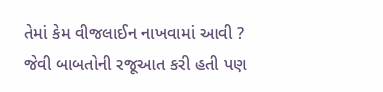તેમાં કેમ વીજલાઈન નાખવામાં આવી ? જેવી બાબતોની રજૂઆત કરી હતી પણ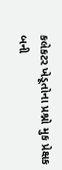કલેકટર ખેડૂતોના પ્રશ્નો મુક પ્રેક્ષક બની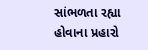સાંભળતા રહ્યા હોવાના પ્રહારો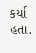કર્યા હતા.